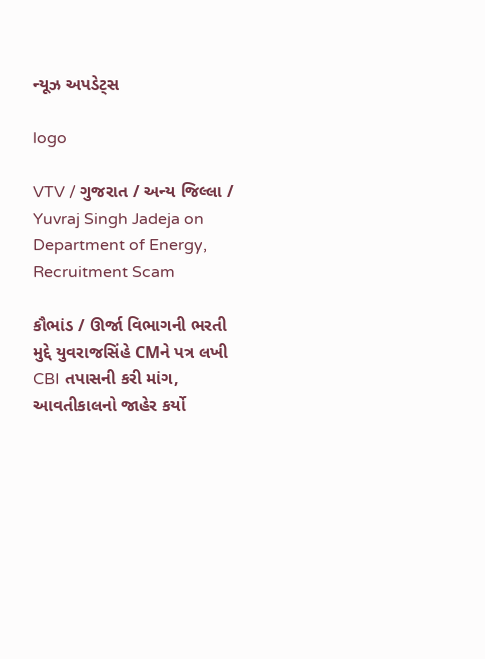ન્યૂઝ અપડેટ્સ

logo

VTV / ગુજરાત / અન્ય જિલ્લા / Yuvraj Singh Jadeja on Department of Energy, Recruitment Scam

કૌભાંડ / ઊર્જા વિભાગની ભરતી મુદ્દે યુવરાજસિંહે CMને પત્ર લખી CBI તપાસની કરી માંગ, આવતીકાલનો જાહેર કર્યો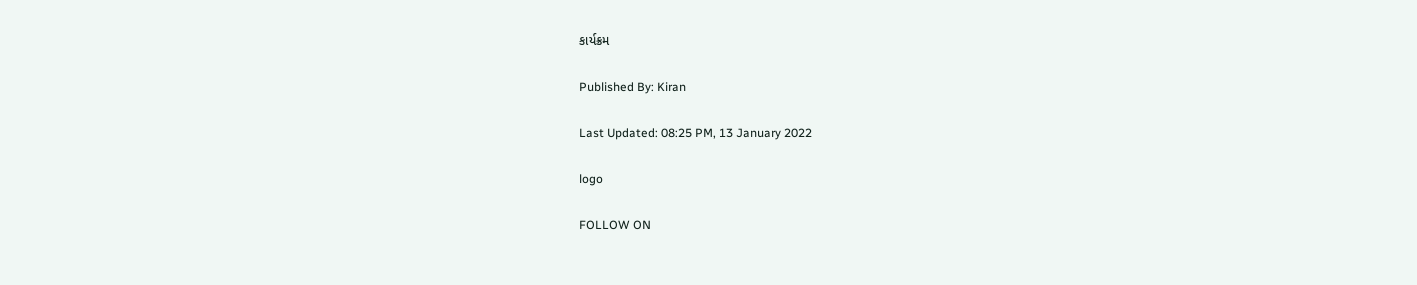કાર્યક્રમ

Published By: Kiran

Last Updated: 08:25 PM, 13 January 2022

logo

FOLLOW ON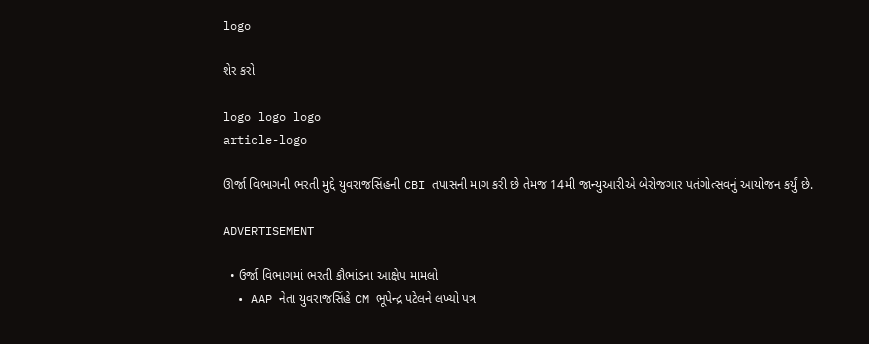logo

શેર કરો

logo logo logo
article-logo

ઊર્જા વિભાગની ભરતી મુદ્દે યુવરાજસિંહની CBI તપાસની માગ કરી છે તેમજ 14મી જાન્યુઆરીએ બેરોજગાર પતંગોત્સવનું આયોજન કર્યું છે.

ADVERTISEMENT

  • ઉર્જા વિભાગમાં ભરતી કૌભાંડના આક્ષેપ મામલો
  • AAP નેતા યુવરાજસિંહે CM ભૂપેન્દ્ર પટેલને લખ્યો પત્ર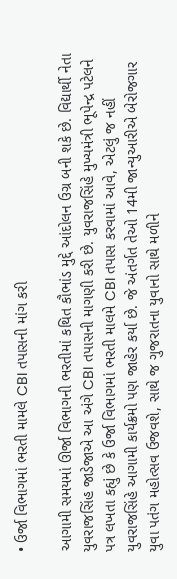• ઉર્જા વિભાગમાં ભરતી મામલે CBI તપાસની માંગ કરી

આગામી સમયમાં ઊર્જા વિભાગની ભરતીમાં કથિત કૌભાંડ મુદ્દે આંદોલન ઉગ્ર બની શકે છે. વિદ્યાર્થી નેતા યુવરાજસિંહ જાડેજાએ આ અંગે CBI તપાસની માગણી કરી છે. યુવરાજસિંહે મુખ્યમંત્રી ભૂપેન્દ્ર પટેલને પત્ર લખતા કહ્યું છે કે ઉર્જા વિભાગમાં ભરતી માલમે CBI તપાસ કરવામાં આવે, એટલું જ નહીં યુવરાજસિંહે આગામી કાર્યક્રમો પણ જાહેર કર્યા છે. જે અંતર્ગત તેઓ 14મી જાન્યુઆરીએ બેરોજગાર યુવા પતંગ મહોત્સવ ઉજવશે, સાથે જ ગુજરાતના યુવાનો સાથે મળીને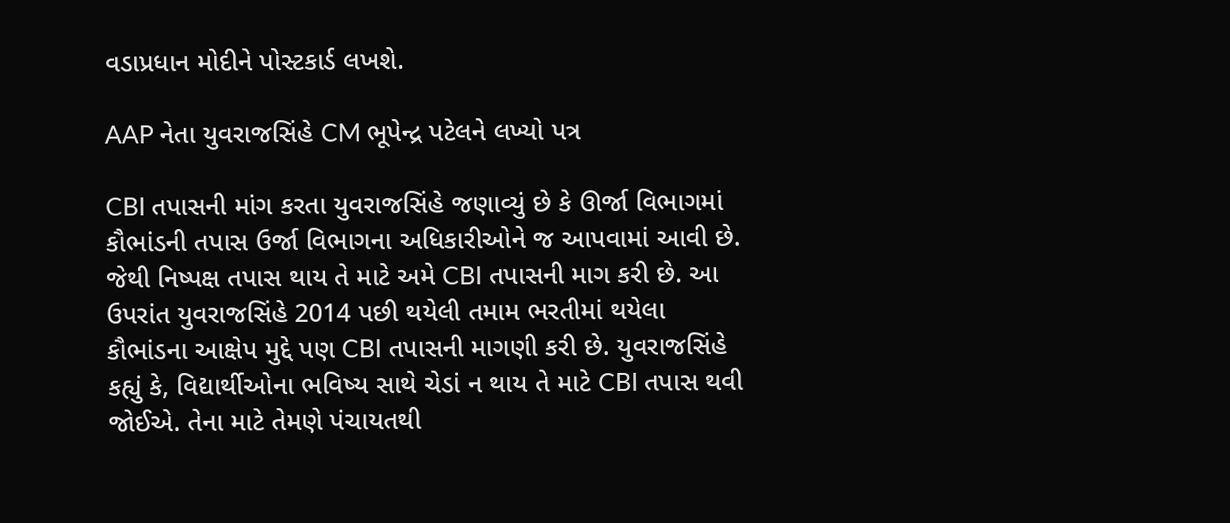વડાપ્રધાન મોદીને પોસ્ટકાર્ડ લખશે.

AAP નેતા યુવરાજસિંહે CM ભૂપેન્દ્ર પટેલને લખ્યો પત્ર

CBI તપાસની માંગ કરતા યુવરાજસિંહે જણાવ્યું છે કે ઊર્જા વિભાગમાં કૌભાંડની તપાસ ઉર્જા વિભાગના અધિકારીઓને જ આપવામાં આવી છે. જેથી નિષ્પક્ષ તપાસ થાય તે માટે અમે CBI તપાસની માગ કરી છે. આ ઉપરાંત યુવરાજસિંહે 2014 પછી થયેલી તમામ ભરતીમાં થયેલા કૌભાંડના આક્ષેપ મુદ્દે પણ CBI તપાસની માગણી કરી છે. યુવરાજસિંહે કહ્યું કે, વિદ્યાર્થીઓના ભવિષ્ય સાથે ચેડાં ન થાય તે માટે CBI તપાસ થવી જોઈએ. તેના માટે તેમણે પંચાયતથી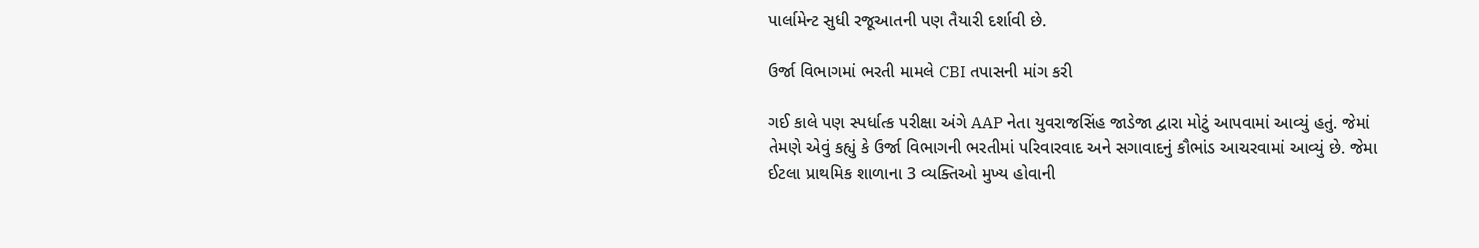પાર્લામેન્ટ સુધી રજૂઆતની પણ તૈયારી દર્શાવી છે.

ઉર્જા વિભાગમાં ભરતી મામલે CBI તપાસની માંગ કરી

ગઈ કાલે પણ સ્પર્ધાત્ક પરીક્ષા અંગે AAP નેતા યુવરાજસિંહ જાડેજા દ્વારા મોટું આપવામાં આવ્યું હતું. જેમાં તેમણે એવું કહ્યું કે ઉર્જા વિભાગની ભરતીમાં પરિવારવાદ અને સગાવાદનું કૌભાંડ આચરવામાં આવ્યું છે. જેમા ઈટલા પ્રાથમિક શાળાના 3 વ્યક્તિઓ મુખ્ય હોવાની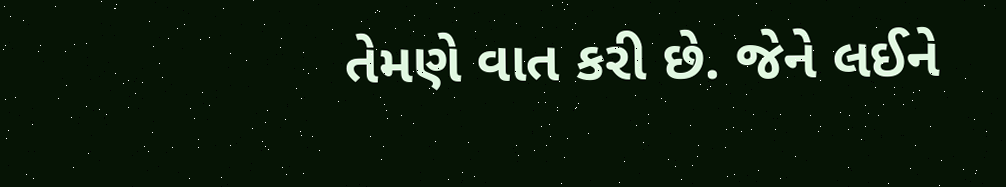તેમણે વાત કરી છે. જેને લઈને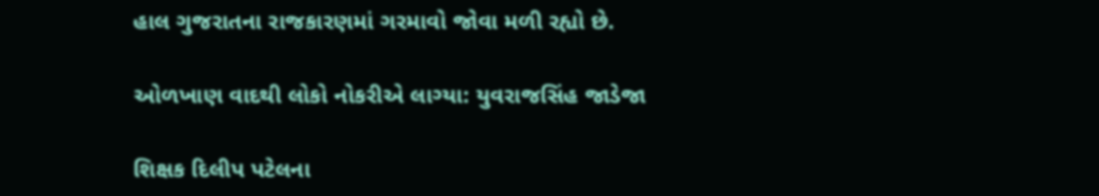હાલ ગુજરાતના રાજકારણમાં ગરમાવો જોવા મળી રહ્યો છે.

ઓળખાણ વાદથી લોકો નોકરીએ લાગ્યા: યુવરાજસિંહ જાડેજા

શિક્ષક દિલીપ પટેલના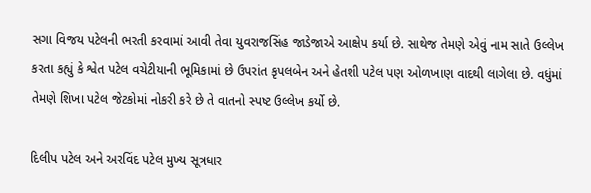સગા વિજય પટેલની ભરતી કરવામાં આવી તેવા યુવરાજસિંહ જાડેજાએ આક્ષેપ કર્યા છે. સાથેજ તેમણે એવું નામ સાતે ઉલ્લેખ કરતા કહ્યું કે શ્વેત પટેલ વચેટીયાની ભૂમિકામાં છે ઉપરાંત કૃપલબેન અને હેતશી પટેલ પણ ઓળખાણ વાદથી લાગેલા છે. વધુંમાં તેમણે શિખા પટેલ જેટકોમાં નોકરી કરે છે તે વાતનો સ્પષ્ટ ઉલ્લેખ કર્યો છે.

દિલીપ પટેલ અને અરવિંદ પટેલ મુખ્ય સૂત્રધાર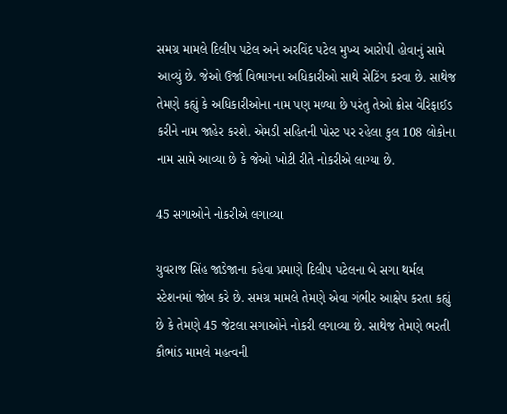સમગ્ર મામલે દિલીપ પટેલ અને અરવિંદ પટેલ મુખ્ય આરોપી હોવાનું સામે આવ્યું છે. જેઓ ઉર્જા વિભાગના અધિકારીઓ સાથે સેટિંગ કરવા છે. સાથેજ તેમણે કહ્યું કે અધિકારીઓના નામ પણ મળ્યા છે પરંતુ તેઓ ક્રોસ વેરિફાઈડ કરીને નામ જાહેર કરશે. એમડી સહિતની પોસ્ટ પર રહેલા કુલ 108 લોકોના નામ સામે આવ્યા છે કે જેઓ ખોટી રીતે નોકરીએ લાગ્યા છે.

45 સગાઓને નોકરીએ લગાવ્યા

યુવરાજ સિંહ જાડેજાના કહેવા પ્રમાણે દિલીપ પટેલના બે સગા થર્મલ સ્ટેશનમાં જોબ કરે છે. સમગ્ર મામલે તેમણે એવા ગંભીર આક્ષેપ કરતા કહ્યું છે કે તેમણે 45 જેટલા સગાઓને નોકરી લગાવ્યા છે. સાથેજ તેમણે ભરતી કૌભાંડ મામલે મહત્વની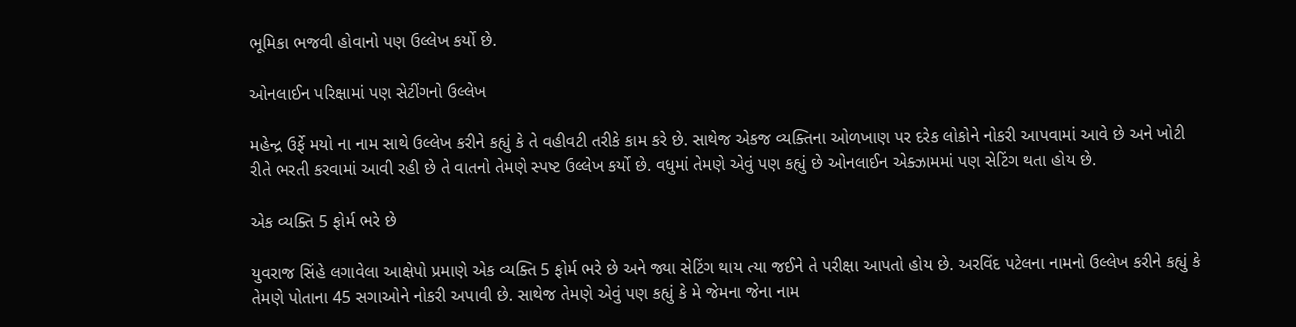ભૂમિકા ભજવી હોવાનો પણ ઉલ્લેખ કર્યો છે.

ઓનલાઈન પરિક્ષામાં પણ સેટીંગનો ઉલ્લેખ

મહેન્દ્ર ઉર્ફે મયો ના નામ સાથે ઉલ્લેખ કરીને કહ્યું કે તે વહીવટી તરીકે કામ કરે છે. સાથેજ એકજ વ્યક્તિના ઓળખાણ પર દરેક લોકોને નોકરી આપવામાં આવે છે અને ખોટી રીતે ભરતી કરવામાં આવી રહી છે તે વાતનો તેમણે સ્પષ્ટ ઉલ્લેખ કર્યો છે. વધુમાં તેમણે એવું પણ કહ્યું છે ઓનલાઈન એક્ઝામમાં પણ સેટિંગ થતા હોય છે.

એક વ્યક્તિ 5 ફોર્મ ભરે છે

યુવરાજ સિંહે લગાવેલા આક્ષેપો પ્રમાણે એક વ્યક્તિ 5 ફોર્મ ભરે છે અને જ્યા સેટિંગ થાય ત્યા જઈને તે પરીક્ષા આપતો હોય છે. અરવિંદ પટેલના નામનો ઉલ્લેખ કરીને કહ્યું કે તેમણે પોતાના 45 સગાઓને નોકરી અપાવી છે. સાથેજ તેમણે એવું પણ કહ્યું કે મે જેમના જેના નામ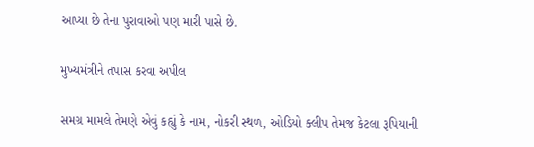આપ્યા છે તેના પુરાવાઓ પણ મારી પાસે છે.

મુખ્યમંત્રીને તપાસ કરવા અપીલ

સમગ્ર મામલે તેમણે એવું કહ્યું કે નામ, નોકરી સ્થળ, ઓડિયો ક્લીપ તેમજ કેટલા રૂપિયાની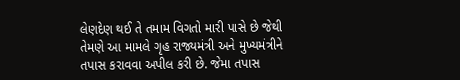લેણદેણ થઈ તે તમામ વિગતો મારી પાસે છે જેથી તેમણે આ મામલે ગૃહ રાજ્યમંત્રી અને મુખ્યમંત્રીને તપાસ કરાવવા અપીલ કરી છે. જેમા તપાસ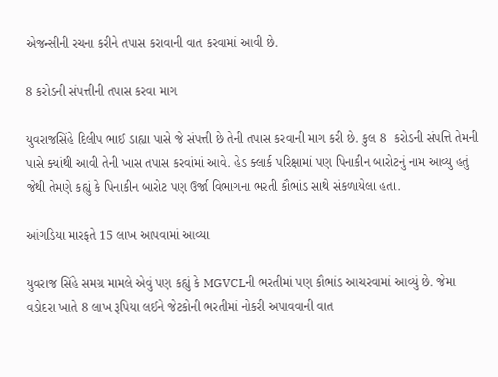એજન્સીની રચના કરીને તપાસ કરાવાની વાત કરવામાં આવી છે.

8 કરોડની સંપત્તીની તપાસ કરવા માગ

યુવરાજસિંહે દિલીપ ભાઈ ડાહ્યા પાસે જે સંપત્તી છે તેની તપાસ કરવાની માગ કરી છે. કુલ 8  કરોડની સંપત્તિ તેમની પાસે ક્યાંથી આવી તેની ખાસ તપાસ કરવાંમાં આવે. હેડ ક્લાર્ક પરિક્ષામાં પણ પિનાકીન બારોટનું નામ આવ્યુ હતું જેથી તેમણે કહ્યું કે પિનાકીન બારોટ પણ ઉર્જા વિભાગના ભરતી કૌભાંડ સાથે સંકળાયેલા હતા.

આંગડિયા મારફતે 15 લાખ આપવામાં આવ્યા

યુવરાજ સિંહે સમગ્ર મામલે એવું પણ કહ્યું કે MGVCLની ભરતીમાં પણ કૌભાંડ આચરવામાં આવ્યું છે. જેમા વડોદરા ખાતે 8 લાખ રૂપિયા લઈને જેટકોની ભરતીમાં નોકરી અપાવવાની વાત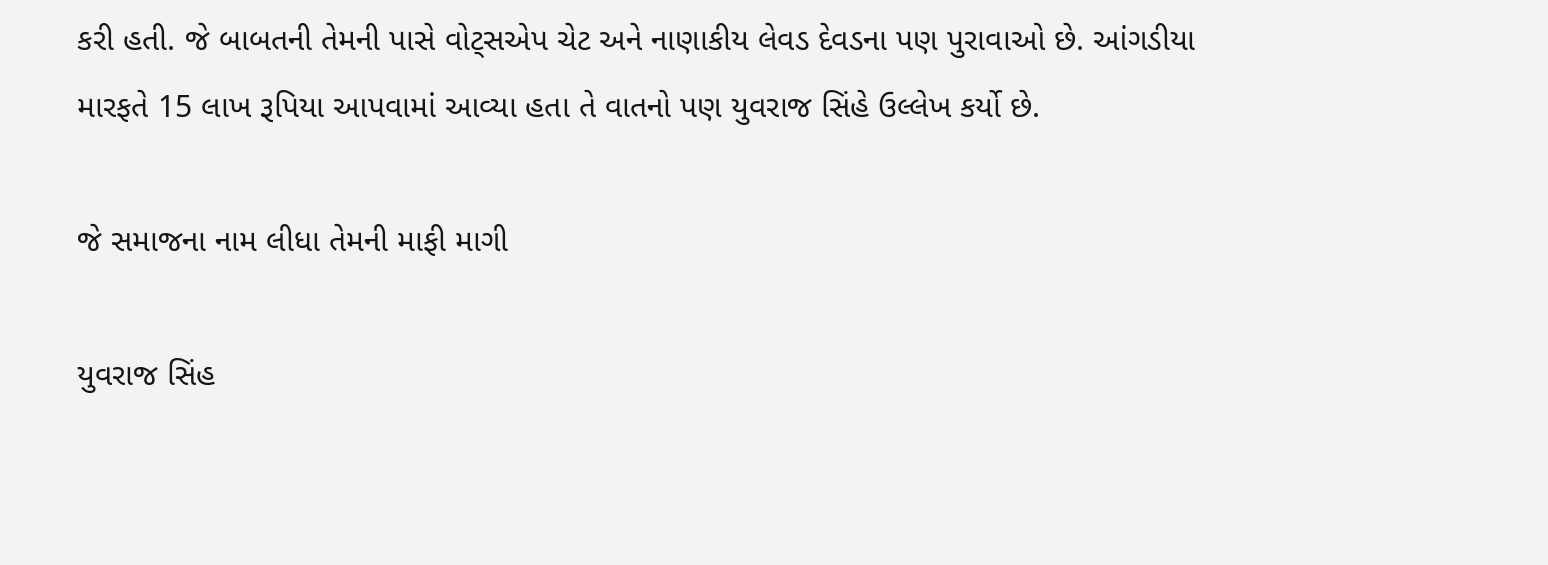કરી હતી. જે બાબતની તેમની પાસે વોટ્સએપ ચેટ અને નાણાકીય લેવડ દેવડના પણ પુરાવાઓ છે. આંગડીયા મારફતે 15 લાખ રૂપિયા આપવામાં આવ્યા હતા તે વાતનો પણ યુવરાજ સિંહે ઉલ્લેખ કર્યો છે.

જે સમાજના નામ લીધા તેમની માફી માગી

યુવરાજ સિંહ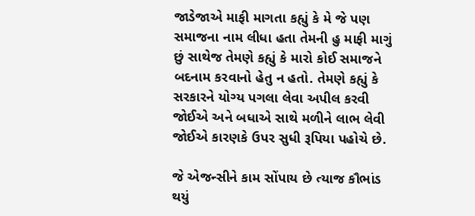જાડેજાએ માફી માગતા કહ્યું કે મે જે પણ સમાજના નામ લીધા હતા તેમની હુ માફી માગું છું સાથેજ તેમણે કહ્યું કે મારો કોઈ સમાજને બદનામ કરવાનો હેતુ ન હતો. તેમણે કહ્યું કે સરકારને યોગ્ય પગલા લેવા અપીલ કરવી જોઈએ અને બધાએ સાથે મળીને લાભ લેવી જોઈએ કારણકે ઉપર સુધી રૂપિયા પહોચે છે.

જે એજન્સીને કામ સોંપાય છે ત્યાજ કૌભાંડ થયું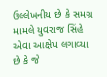ઉલ્લેખનીય છે કે સમગ્ર મામલે યુવરાજ સિંહે એવા આક્ષેપ લગાવ્યા છે કે જે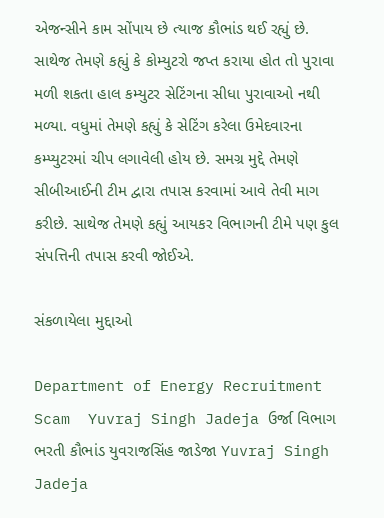એજન્સીને કામ સોંપાય છે ત્યાજ કૌભાંડ થઈ રહ્યું છે. સાથેજ તેમણે કહ્યું કે કોમ્યુટરો જપ્ત કરાયા હોત તો પુરાવા મળી શકતા હાલ કમ્યુટર સેટિંગના સીધા પુરાવાઓ નથી મળ્યા. વધુમાં તેમણે કહ્યું કે સેટિંગ કરેલા ઉમેદવારના કમ્પ્યુટરમાં ચીપ લગાવેલી હોય છે. સમગ્ર મુદ્દે તેમણે સીબીઆઈની ટીમ દ્વારા તપાસ કરવામાં આવે તેવી માગ કરીછે. સાથેજ તેમણે કહ્યું આયકર વિભાગની ટીમે પણ કુલ સંપત્તિની તપાસ કરવી જોઈએ.

સંકળાયેલા મુદ્દાઓ

Department of Energy Recruitment Scam  Yuvraj Singh Jadeja ઉર્જા વિભાગ ભરતી કૌભાંડ યુવરાજસિંહ જાડેજા Yuvraj Singh Jadeja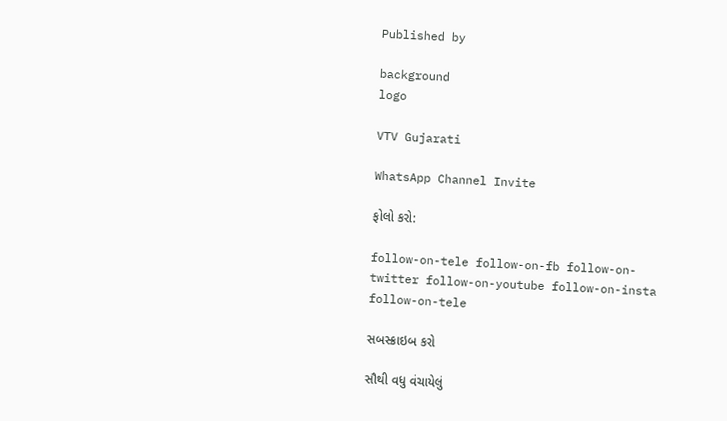Published by

background
logo

VTV Gujarati

WhatsApp Channel Invite

ફોલો કરો:

follow-on-tele follow-on-fb follow-on-twitter follow-on-youtube follow-on-insta follow-on-tele

સબસ્ક્રાઇબ કરો

સૌથી વધુ વંચાયેલું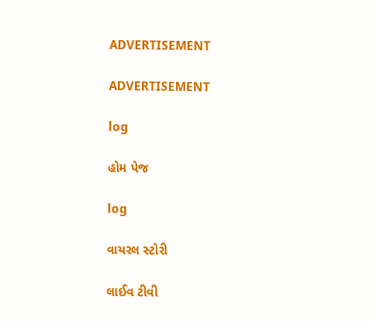ADVERTISEMENT

ADVERTISEMENT

log

હોમ પેજ

log

વાયરલ સ્ટોરી

લાઈવ ટીવી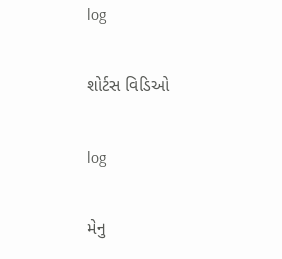log

શોર્ટસ વિડિઓ

log

મેનુ